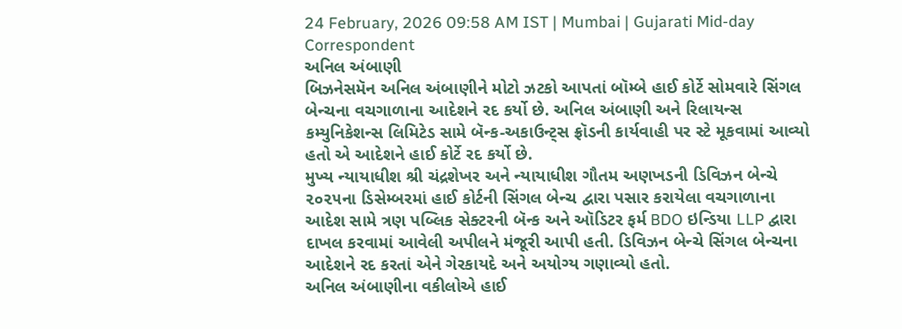24 February, 2026 09:58 AM IST | Mumbai | Gujarati Mid-day Correspondent
અનિલ અંબાણી
બિઝનેસમૅન અનિલ અંબાણીને મોટો ઝટકો આપતાં બૉમ્બે હાઈ કોર્ટે સોમવારે સિંગલ બેન્ચના વચગાળાના આદેશને રદ કર્યો છે. અનિલ અંબાણી અને રિલાયન્સ કમ્યુનિકેશન્સ લિમિટેડ સામે બૅન્ક-અકાઉન્ટ્સ ફ્રૉડની કાર્યવાહી પર સ્ટે મૂકવામાં આવ્યો હતો એ આદેશને હાઈ કોર્ટે રદ કર્યો છે.
મુખ્ય ન્યાયાધીશ શ્રી ચંદ્રશેખર અને ન્યાયાધીશ ગૌતમ અણખડની ડિવિઝન બેન્ચે ૨૦૨૫ના ડિસેમ્બરમાં હાઈ કોર્ટની સિંગલ બેન્ચ દ્વારા પસાર કરાયેલા વચગાળાના આદેશ સામે ત્રણ પબ્લિક સેક્ટરની બૅન્ક અને ઑડિટર ફર્મ BDO ઇન્ડિયા LLP દ્વારા દાખલ કરવામાં આવેલી અપીલને મંજૂરી આપી હતી. ડિવિઝન બેન્ચે સિંગલ બેન્ચના આદેશને રદ કરતાં એને ગેરકાયદે અને અયોગ્ય ગણાવ્યો હતો.
અનિલ અંબાણીના વકીલોએ હાઈ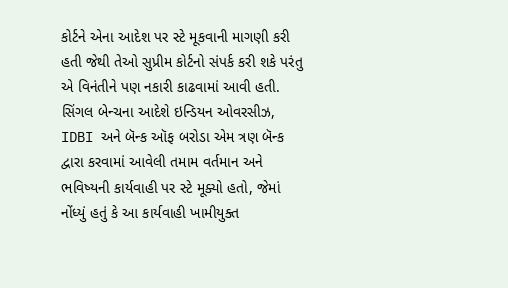કોર્ટને એના આદેશ પર સ્ટે મૂકવાની માગણી કરી હતી જેથી તેઓ સુપ્રીમ કોર્ટનો સંપર્ક કરી શકે પરંતુ એ વિનંતીને પણ નકારી કાઢવામાં આવી હતી.
સિંગલ બેન્ચના આદેશે ઇન્ડિયન ઓવરસીઝ, IDBI અને બૅન્ક ઑફ બરોડા એમ ત્રણ બૅન્ક દ્વારા કરવામાં આવેલી તમામ વર્તમાન અને ભવિષ્યની કાર્યવાહી પર સ્ટે મૂક્યો હતો, જેમાં નોંધ્યું હતું કે આ કાર્યવાહી ખામીયુક્ત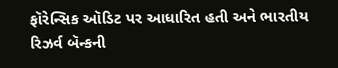ફૉરેન્સિક ઑડિટ પર આધારિત હતી અને ભારતીય રિઝર્વ બૅન્કની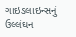ગાઇડલાઇન્સનું ઉલ્લંઘન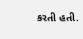કરતી હતી.